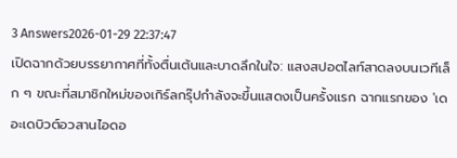3 Answers2026-01-29 22:37:47
เปิดฉากด้วยบรรยากาศที่ทั้งตื่นเต้นและบาดลึกในใจ: แสงสปอตไลท์สาดลงบนเวทีเล็ก ๆ ขณะที่สมาชิกใหม่ของเกิร์ลกรุ๊ปกำลังจะขึ้นแสดงเป็นครั้งแรก ฉากแรกของ 'เดอะเดบิวต์อวสานไอดอ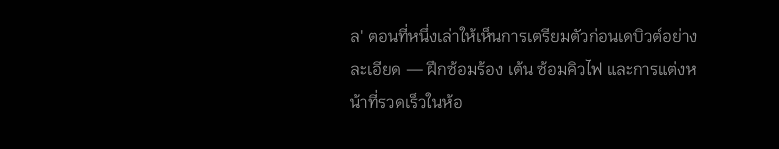ล' ตอนที่หนึ่งเล่าให้เห็นการเตรียมตัวก่อนเดบิวต์อย่างละเอียด — ฝึกซ้อมร้อง เต้น ซ้อมคิวไฟ และการแต่งหน้าที่รวดเร็วในห้อ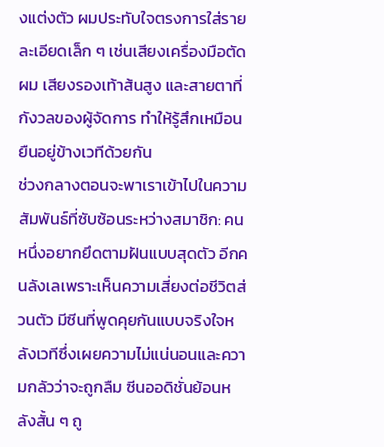งแต่งตัว ผมประทับใจตรงการใส่รายละเอียดเล็ก ๆ เช่นเสียงเครื่องมือตัดผม เสียงรองเท้าส้นสูง และสายตาที่กังวลของผู้จัดการ ทำให้รู้สึกเหมือนยืนอยู่ข้างเวทีด้วยกัน
ช่วงกลางตอนจะพาเราเข้าไปในความสัมพันธ์ที่ซับซ้อนระหว่างสมาชิก: คนหนึ่งอยากยึดตามฝันแบบสุดตัว อีกคนลังเลเพราะเห็นความเสี่ยงต่อชีวิตส่วนตัว มีซีนที่พูดคุยกันแบบจริงใจหลังเวทีซึ่งเผยความไม่แน่นอนและความกลัวว่าจะถูกลืม ซีนออดิชั่นย้อนหลังสั้น ๆ ถู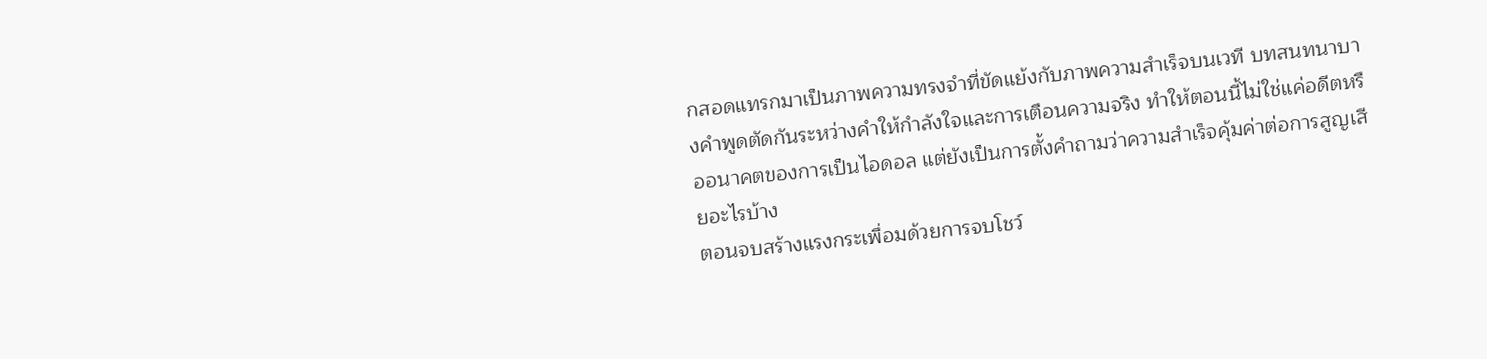กสอดแทรกมาเป็นภาพความทรงจำที่ขัดแย้งกับภาพความสำเร็จบนเวที บทสนทนาบางคำพูดตัดกันระหว่างคำให้กำลังใจและการเตือนความจริง ทำให้ตอนนี้ไม่ใช่แค่อดีตหรืออนาคตของการเป็นไอดอล แต่ยังเป็นการตั้งคำถามว่าความสำเร็จคุ้มค่าต่อการสูญเสียอะไรบ้าง
ตอนจบสร้างแรงกระเพื่อมด้วยการจบโชว์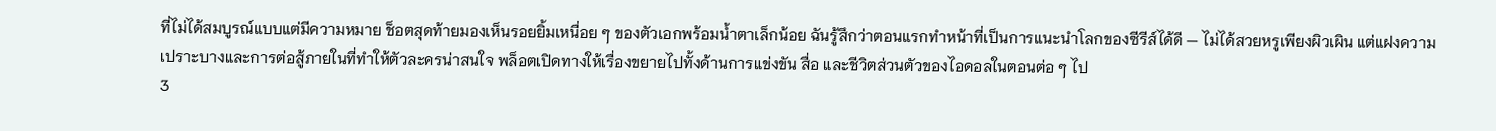ที่ไม่ได้สมบูรณ์แบบแต่มีความหมาย ช็อตสุดท้ายมองเห็นรอยยิ้มเหนื่อย ๆ ของตัวเอกพร้อมน้ำตาเล็กน้อย ฉันรู้สึกว่าตอนแรกทำหน้าที่เป็นการแนะนำโลกของซีรีส์ได้ดี — ไม่ได้สวยหรูเพียงผิวเผิน แต่แฝงความเปราะบางและการต่อสู้ภายในที่ทำให้ตัวละครน่าสนใจ พล็อตเปิดทางให้เรื่องขยายไปทั้งด้านการแข่งขัน สื่อ และชีวิตส่วนตัวของไอดอลในตอนต่อ ๆ ไป
3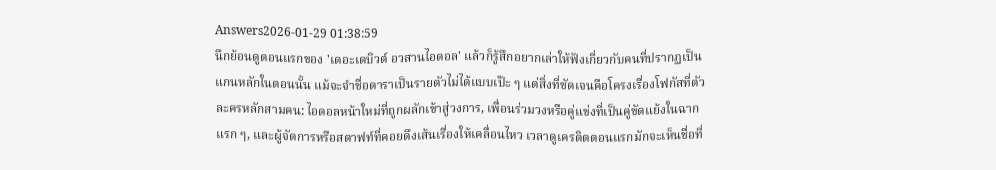Answers2026-01-29 01:38:59
นึกย้อนดูตอนแรกของ 'เดอะเดบิวต์ อวสานไอดอล' แล้วก็รู้สึกอยากเล่าให้ฟังเกี่ยวกับคนที่ปรากฏเป็นแกนหลักในตอนนั้น แม้จะจำชื่อดาราเป็นรายตัวไม่ได้แบบเป๊ะ ๆ แต่สิ่งที่ชัดเจนคือโครงเรื่องโฟกัสที่ตัวละครหลักสามคน: ไอดอลหน้าใหม่ที่ถูกผลักเข้าสู่วงการ, เพื่อนร่วมวงหรือคู่แข่งที่เป็นคู่ขัดแย้งในฉากแรก ๆ, และผู้จัดการหรือสตาฟท์ที่คอยดึงเส้นเรื่องให้เคลื่อนไหว เวลาดูเครดิตตอนแรกมักจะเห็นชื่อที่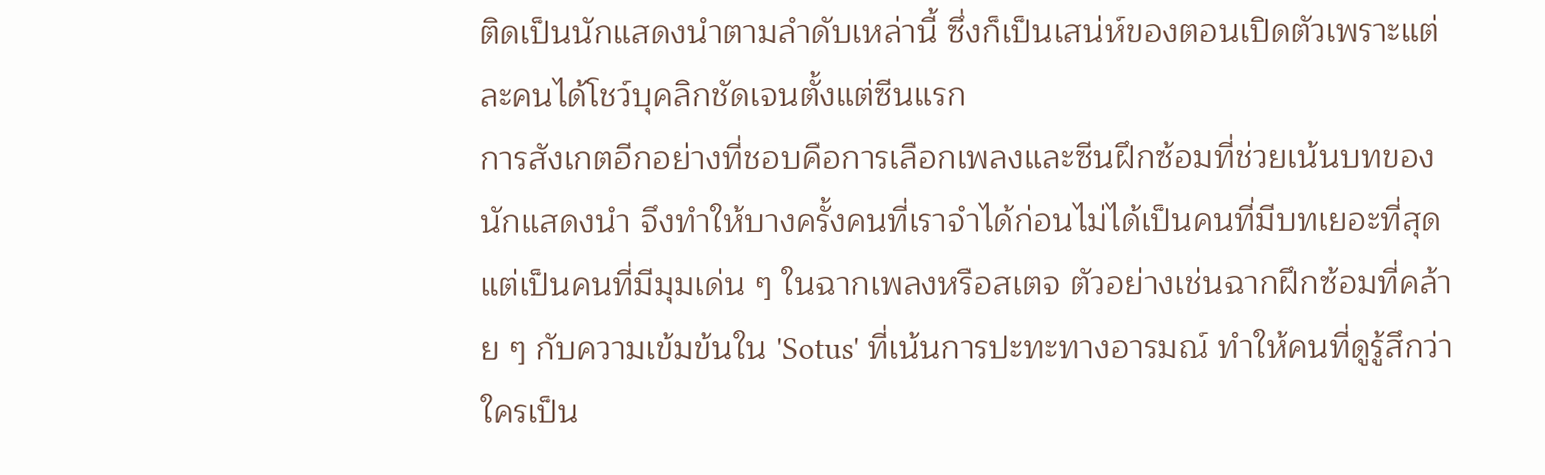ติดเป็นนักแสดงนำตามลำดับเหล่านี้ ซึ่งก็เป็นเสน่ห์ของตอนเปิดตัวเพราะแต่ละคนได้โชว์บุคลิกชัดเจนตั้งแต่ซีนแรก
การสังเกตอีกอย่างที่ชอบคือการเลือกเพลงและซีนฝึกซ้อมที่ช่วยเน้นบทของนักแสดงนำ จึงทำให้บางครั้งคนที่เราจำได้ก่อนไม่ได้เป็นคนที่มีบทเยอะที่สุด แต่เป็นคนที่มีมุมเด่น ๆ ในฉากเพลงหรือสเตจ ตัวอย่างเช่นฉากฝึกซ้อมที่คล้าย ๆ กับความเข้มข้นใน 'Sotus' ที่เน้นการปะทะทางอารมณ์ ทำให้คนที่ดูรู้สึกว่าใครเป็น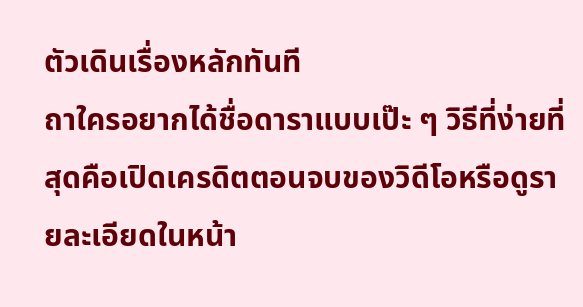ตัวเดินเรื่องหลักทันที
ถาใครอยากได้ชื่อดาราแบบเป๊ะ ๆ วิธีที่ง่ายที่สุดคือเปิดเครดิตตอนจบของวิดีโอหรือดูรายละเอียดในหน้า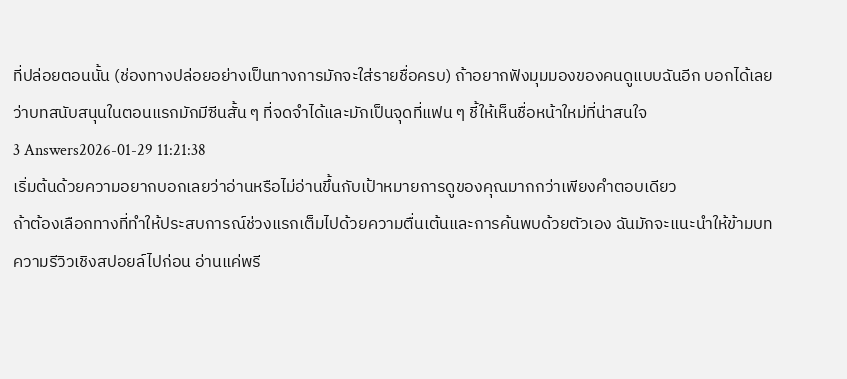ที่ปล่อยตอนนั้น (ช่องทางปล่อยอย่างเป็นทางการมักจะใส่รายชื่อครบ) ถ้าอยากฟังมุมมองของคนดูแบบฉันอีก บอกได้เลยว่าบทสนับสนุนในตอนแรกมักมีซีนสั้น ๆ ที่จดจำได้และมักเป็นจุดที่แฟน ๆ ชี้ให้เห็นชื่อหน้าใหม่ที่น่าสนใจ
3 Answers2026-01-29 11:21:38
เริ่มต้นด้วยความอยากบอกเลยว่าอ่านหรือไม่อ่านขึ้นกับเป้าหมายการดูของคุณมากกว่าเพียงคำตอบเดียว
ถ้าต้องเลือกทางที่ทำให้ประสบการณ์ช่วงแรกเต็มไปด้วยความตื่นเต้นและการค้นพบด้วยตัวเอง ฉันมักจะแนะนำให้ข้ามบทความรีวิวเชิงสปอยล์ไปก่อน อ่านแค่พรี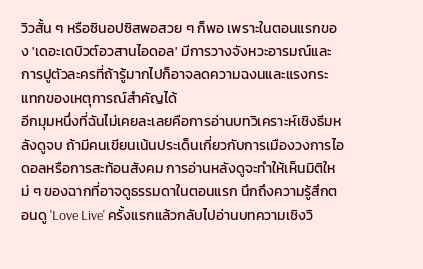วิวสั้น ๆ หรือซินอปซิสพอสวย ๆ ก็พอ เพราะในตอนแรกของ 'เดอะเดบิวต์อวสานไอดอล' มีการวางจังหวะอารมณ์และการปูตัวละครที่ถ้ารู้มากไปก็อาจลดความฉงนและแรงกระแทกของเหตุการณ์สำคัญได้
อีกมุมหนึ่งที่ฉันไม่เคยละเลยคือการอ่านบทวิเคราะห์เชิงธีมหลังดูจบ ถ้ามีคนเขียนเน้นประเด็นเกี่ยวกับการเมืองวงการไอดอลหรือการสะท้อนสังคม การอ่านหลังดูจะทำให้เห็นมิติใหม่ ๆ ของฉากที่อาจดูธรรมดาในตอนแรก นึกถึงความรู้สึกตอนดู 'Love Live' ครั้งแรกแล้วกลับไปอ่านบทความเชิงวิ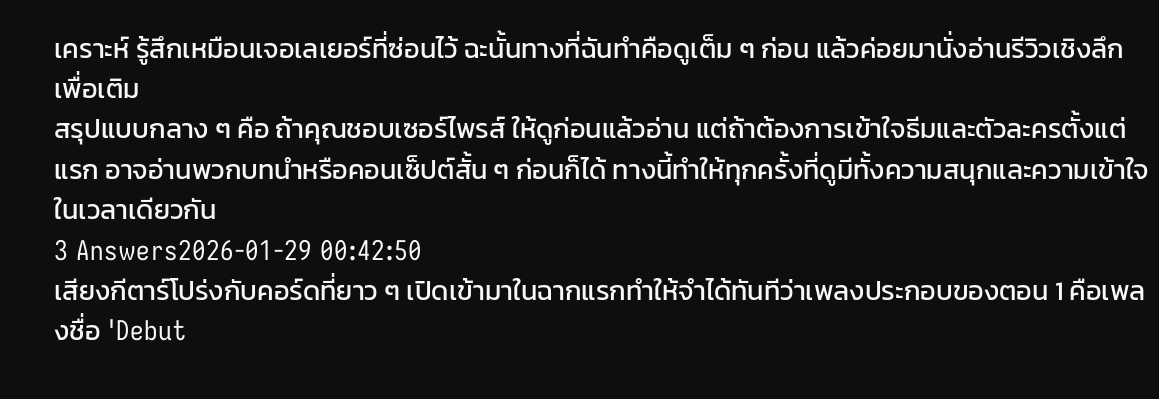เคราะห์ รู้สึกเหมือนเจอเลเยอร์ที่ซ่อนไว้ ฉะนั้นทางที่ฉันทำคือดูเต็ม ๆ ก่อน แล้วค่อยมานั่งอ่านรีวิวเชิงลึกเพื่อเติม
สรุปแบบกลาง ๆ คือ ถ้าคุณชอบเซอร์ไพรส์ ให้ดูก่อนแล้วอ่าน แต่ถ้าต้องการเข้าใจธีมและตัวละครตั้งแต่แรก อาจอ่านพวกบทนำหรือคอนเซ็ปต์สั้น ๆ ก่อนก็ได้ ทางนี้ทำให้ทุกครั้งที่ดูมีทั้งความสนุกและความเข้าใจในเวลาเดียวกัน
3 Answers2026-01-29 00:42:50
เสียงกีตาร์โปร่งกับคอร์ดที่ยาว ๆ เปิดเข้ามาในฉากแรกทำให้จำได้ทันทีว่าเพลงประกอบของตอน 1 คือเพลงชื่อ 'Debut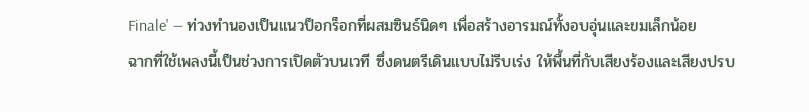Finale' — ท่วงทำนองเป็นแนวป็อกร็อกที่ผสมซินธ์นิดๆ เพื่อสร้างอารมณ์ทั้งอบอุ่นและขมเล็กน้อย
ฉากที่ใช้เพลงนี้เป็นช่วงการเปิดตัวบนเวที ซึ่งดนตรีเดินแบบไม่รีบเร่ง ให้พื้นที่กับเสียงร้องและเสียงปรบ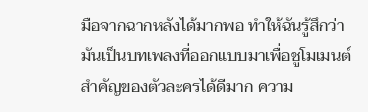มือจากฉากหลังได้มากพอ ทำให้ฉันรู้สึกว่ามันเป็นบทเพลงที่ออกแบบมาเพื่อชูโมเมนต์สำคัญของตัวละครได้ดีมาก ความ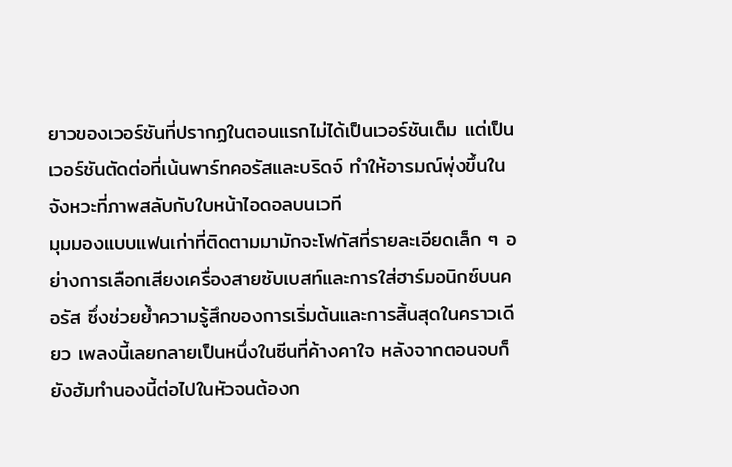ยาวของเวอร์ชันที่ปรากฏในตอนแรกไม่ได้เป็นเวอร์ชันเต็ม แต่เป็นเวอร์ชันตัดต่อที่เน้นพาร์ทคอรัสและบริดจ์ ทำให้อารมณ์พุ่งขึ้นในจังหวะที่ภาพสลับกับใบหน้าไอดอลบนเวที
มุมมองแบบแฟนเก่าที่ติดตามมามักจะโฟกัสที่รายละเอียดเล็ก ๆ อย่างการเลือกเสียงเครื่องสายซับเบสท์และการใส่ฮาร์มอนิกซ์บนคอรัส ซึ่งช่วยย้ำความรู้สึกของการเริ่มต้นและการสิ้นสุดในคราวเดียว เพลงนี้เลยกลายเป็นหนึ่งในซีนที่ค้างคาใจ หลังจากตอนจบก็ยังฮัมทำนองนี้ต่อไปในหัวจนต้องก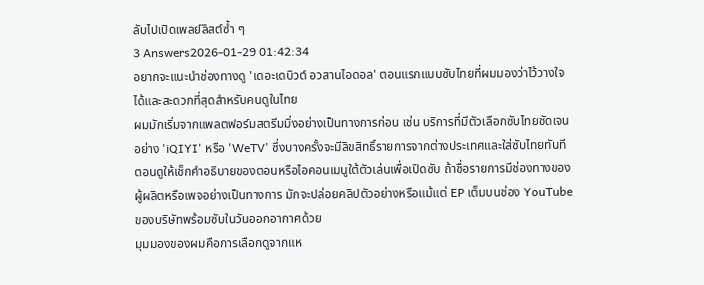ลับไปเปิดเพลย์ลิสต์ซ้ำ ๆ
3 Answers2026-01-29 01:42:34
อยากจะแนะนำช่องทางดู 'เดอะเดบิวต์ อวสานไอดอล' ตอนแรกแบบซับไทยที่ผมมองว่าไว้วางใจได้และสะดวกที่สุดสำหรับคนดูในไทย
ผมมักเริ่มจากแพลตฟอร์มสตรีมมิ่งอย่างเป็นทางการก่อน เช่น บริการที่มีตัวเลือกซับไทยชัดเจน อย่าง 'iQIYI' หรือ 'WeTV' ซึ่งบางครั้งจะมีลิขสิทธิ์รายการจากต่างประเทศและใส่ซับไทยทันที ตอนดูให้เช็กคำอธิบายของตอนหรือไอคอนเมนูใต้ตัวเล่นเพื่อเปิดซับ ถ้าชื่อรายการมีช่องทางของผู้ผลิตหรือเพจอย่างเป็นทางการ มักจะปล่อยคลิปตัวอย่างหรือแม้แต่ EP เต็มบนช่อง YouTube ของบริษัทพร้อมซับในวันออกอากาศด้วย
มุมมองของผมคือการเลือกดูจากแห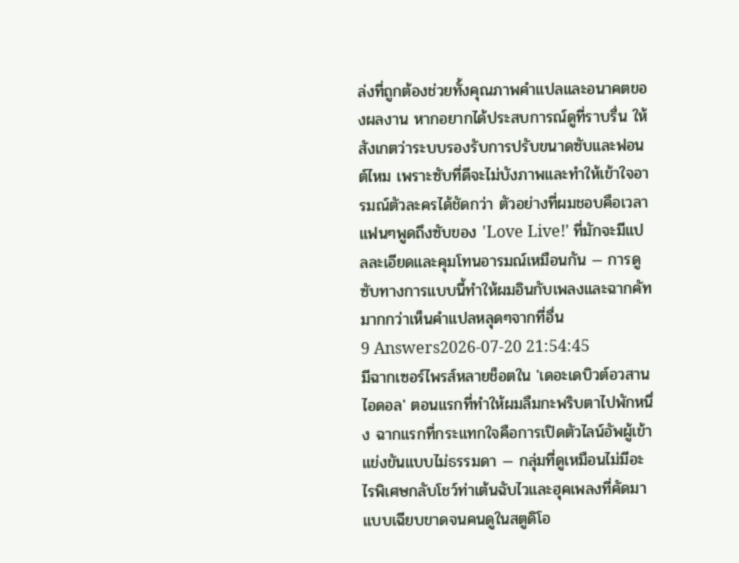ล่งที่ถูกต้องช่วยทั้งคุณภาพคำแปลและอนาคตของผลงาน หากอยากได้ประสบการณ์ดูที่ราบรื่น ให้สังเกตว่าระบบรองรับการปรับขนาดซับและฟอนต์ไหม เพราะซับที่ดีจะไม่บังภาพและทำให้เข้าใจอารมณ์ตัวละครได้ชัดกว่า ตัวอย่างที่ผมชอบคือเวลาแฟนๆพูดถึงซับของ 'Love Live!' ที่มักจะมีแปลละเอียดและคุมโทนอารมณ์เหมือนกัน — การดูซับทางการแบบนี้ทำให้ผมอินกับเพลงและฉากคัทมากกว่าเห็นคำแปลหลุดๆจากที่อื่น
9 Answers2026-07-20 21:54:45
มีฉากเซอร์ไพรส์หลายช็อตใน 'เดอะเดบิวต์อวสานไอดอล' ตอนแรกที่ทำให้ผมลืมกะพริบตาไปพักหนึ่ง ฉากแรกที่กระแทกใจคือการเปิดตัวไลน์อัพผู้เข้าแข่งขันแบบไม่ธรรมดา — กลุ่มที่ดูเหมือนไม่มีอะไรพิเศษกลับโชว์ท่าเต้นฉับไวและฮุคเพลงที่คัดมาแบบเฉียบขาดจนคนดูในสตูดิโอ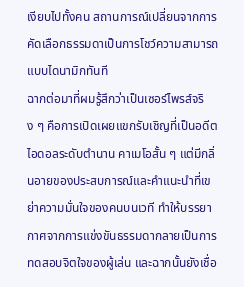เงียบไปทั้งคน สถานการณ์เปลี่ยนจากการคัดเลือกธรรมดาเป็นการโชว์ความสามารถแบบไดนามิกทันที
ฉากต่อมาที่ผมรู้สึกว่าเป็นเซอร์ไพรส์จริง ๆ คือการเปิดเผยแขกรับเชิญที่เป็นอดีตไอดอลระดับตำนาน คาเมโอสั้น ๆ แต่มีกลิ่นอายของประสบการณ์และคำแนะนำที่เขย่าความมั่นใจของคนบนเวที ทำให้บรรยากาศจากการแข่งขันธรรมดากลายเป็นการทดสอบจิตใจของผู้เล่น และฉากนั้นยังเชื่อ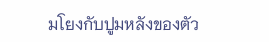มโยงกับปูมหลังของตัว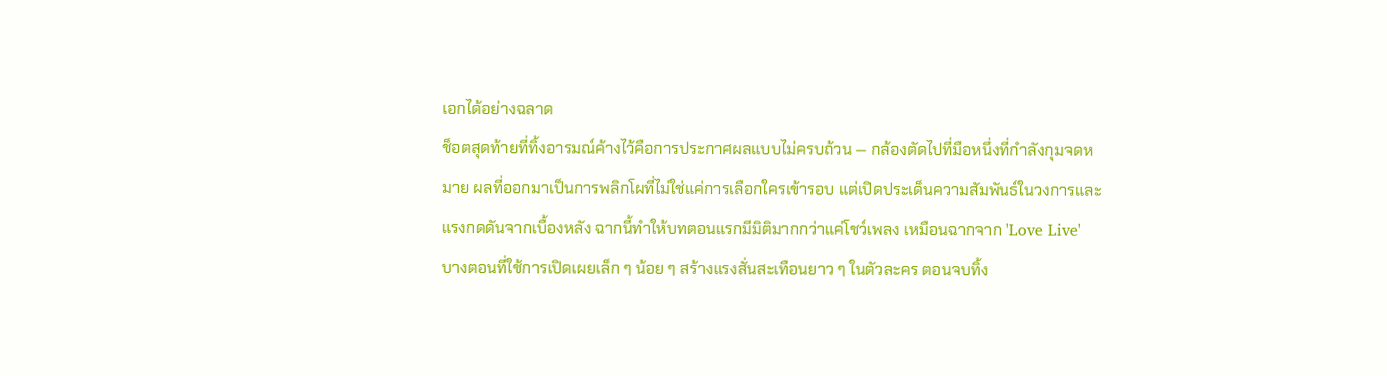เอกได้อย่างฉลาด
ช็อตสุดท้ายที่ทิ้งอารมณ์ค้างไว้คือการประกาศผลแบบไม่ครบถ้วน — กล้องตัดไปที่มือหนึ่งที่กำลังกุมจดหมาย ผลที่ออกมาเป็นการพลิกโผที่ไม่ใช่แค่การเลือกใครเข้ารอบ แต่เปิดประเด็นความสัมพันธ์ในวงการและแรงกดดันจากเบื้องหลัง ฉากนี้ทำให้บทตอนแรกมีมิติมากกว่าแค่โชว์เพลง เหมือนฉากจาก 'Love Live' บางตอนที่ใช้การเปิดเผยเล็ก ๆ น้อย ๆ สร้างแรงสั่นสะเทือนยาว ๆ ในตัวละคร ตอนจบทิ้ง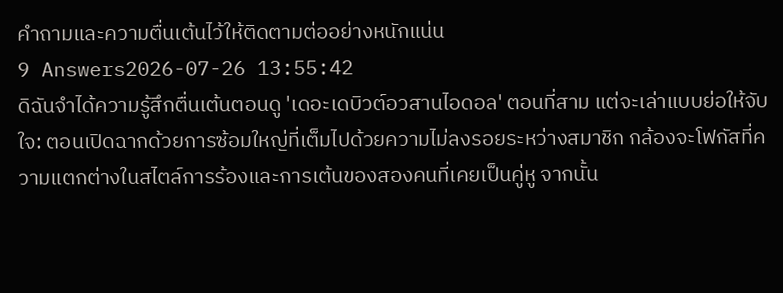คำถามและความตื่นเต้นไว้ให้ติดตามต่ออย่างหนักแน่น
9 Answers2026-07-26 13:55:42
ดิฉันจำได้ความรู้สึกตื่นเต้นตอนดู 'เดอะเดบิวต์อวสานไอดอล' ตอนที่สาม แต่จะเล่าแบบย่อให้จับใจ: ตอนเปิดฉากด้วยการซ้อมใหญ่ที่เต็มไปด้วยความไม่ลงรอยระหว่างสมาชิก กล้องจะโฟกัสที่ความแตกต่างในสไตล์การร้องและการเต้นของสองคนที่เคยเป็นคู่หู จากนั้น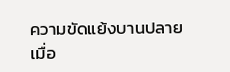ความขัดแย้งบานปลายเมื่อ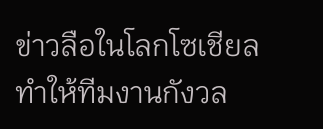ข่าวลือในโลกโซเชียลทำให้ทีมงานกังวล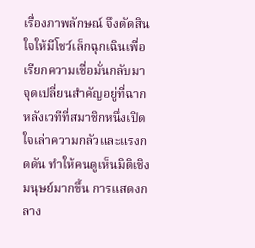เรื่องภาพลักษณ์ จึงตัดสินใจให้มีโชว์เล็กฉุกเฉินเพื่อเรียกความเชื่อมั่นกลับมา
จุดเปลี่ยนสำคัญอยู่ที่ฉากหลังเวทีที่สมาชิกหนึ่งเปิดใจเล่าความกลัวและแรงกดดัน ทำให้คนดูเห็นมิติเชิงมนุษย์มากขึ้น การแสดงกลาง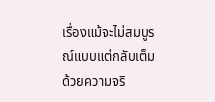เรื่องแม้จะไม่สมบูรณ์แบบแต่กลับเต็มด้วยความจริ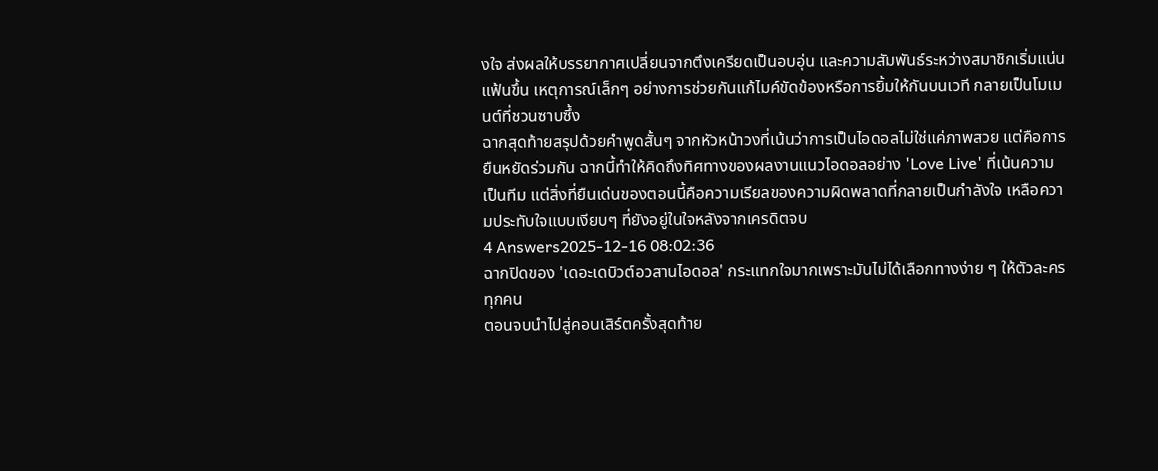งใจ ส่งผลให้บรรยากาศเปลี่ยนจากตึงเครียดเป็นอบอุ่น และความสัมพันธ์ระหว่างสมาชิกเริ่มแน่นแฟ้นขึ้น เหตุการณ์เล็กๆ อย่างการช่วยกันแก้ไมค์ขัดข้องหรือการยิ้มให้กันบนเวที กลายเป็นโมเมนต์ที่ชวนซาบซึ้ง
ฉากสุดท้ายสรุปด้วยคำพูดสั้นๆ จากหัวหน้าวงที่เน้นว่าการเป็นไอดอลไม่ใช่แค่ภาพสวย แต่คือการยืนหยัดร่วมกัน ฉากนี้ทำให้คิดถึงทิศทางของผลงานแนวไอดอลอย่าง 'Love Live' ที่เน้นความเป็นทีม แต่สิ่งที่ยืนเด่นของตอนนี้คือความเรียลของความผิดพลาดที่กลายเป็นกำลังใจ เหลือความประทับใจแบบเงียบๆ ที่ยังอยู่ในใจหลังจากเครดิตจบ
4 Answers2025-12-16 08:02:36
ฉากปิดของ 'เดอะเดบิวต์อวสานไอดอล' กระแทกใจมากเพราะมันไม่ได้เลือกทางง่าย ๆ ให้ตัวละครทุกคน
ตอนจบนำไปสู่คอนเสิร์ตครั้งสุดท้าย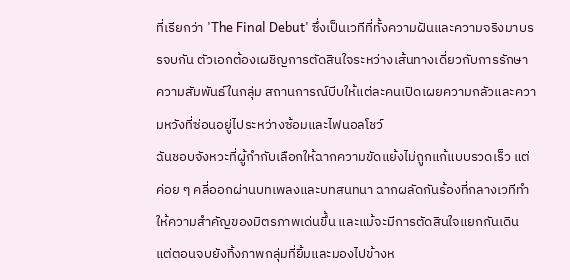ที่เรียกว่า 'The Final Debut' ซึ่งเป็นเวทีที่ทั้งความฝันและความจริงมาบรรจบกัน ตัวเอกต้องเผชิญการตัดสินใจระหว่างเส้นทางเดี่ยวกับการรักษาความสัมพันธ์ในกลุ่ม สถานการณ์บีบให้แต่ละคนเปิดเผยความกลัวและความหวังที่ซ่อนอยู่ไประหว่างซ้อมและไฟนอลโชว์
ฉันชอบจังหวะที่ผู้กำกับเลือกให้ฉากความขัดแย้งไม่ถูกแก้แบบรวดเร็ว แต่ค่อย ๆ คลี่ออกผ่านบทเพลงและบทสนทนา ฉากผลัดกันร้องที่กลางเวทีทำให้ความสำคัญของมิตรภาพเด่นขึ้น และแม้จะมีการตัดสินใจแยกกันเดิน แต่ตอนจบยังทิ้งภาพกลุ่มที่ยิ้มและมองไปข้างห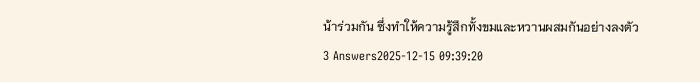น้าร่วมกัน ซึ่งทำให้ความรู้สึกทั้งขมและหวานผสมกันอย่างลงตัว
3 Answers2025-12-15 09:39:20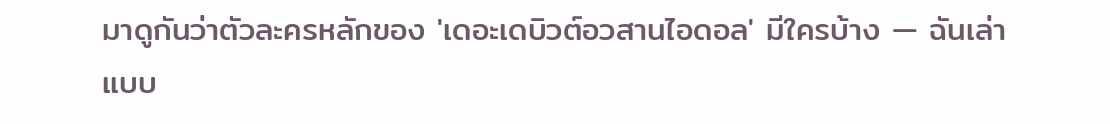มาดูกันว่าตัวละครหลักของ 'เดอะเดบิวต์อวสานไอดอล' มีใครบ้าง — ฉันเล่าแบบ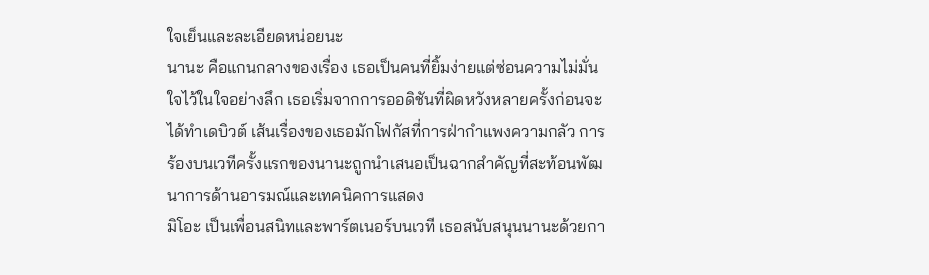ใจเย็นและละเอียดหน่อยนะ
นานะ คือแกนกลางของเรื่อง เธอเป็นคนที่ยิ้มง่ายแต่ซ่อนความไม่มั่นใจไว้ในใจอย่างลึก เธอเริ่มจากการออดิชันที่ผิดหวังหลายครั้งก่อนจะได้ทำเดบิวต์ เส้นเรื่องของเธอมักโฟกัสที่การฝ่ากำแพงความกลัว การร้องบนเวทีครั้งแรกของนานะถูกนำเสนอเป็นฉากสำคัญที่สะท้อนพัฒนาการด้านอารมณ์และเทคนิคการแสดง
มิโอะ เป็นเพื่อนสนิทและพาร์ตเนอร์บนเวที เธอสนับสนุนนานะด้วยกา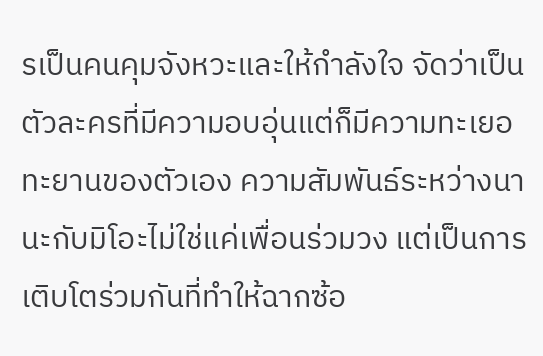รเป็นคนคุมจังหวะและให้กำลังใจ จัดว่าเป็นตัวละครที่มีความอบอุ่นแต่ก็มีความทะเยอทะยานของตัวเอง ความสัมพันธ์ระหว่างนานะกับมิโอะไม่ใช่แค่เพื่อนร่วมวง แต่เป็นการเติบโตร่วมกันที่ทำให้ฉากซ้อ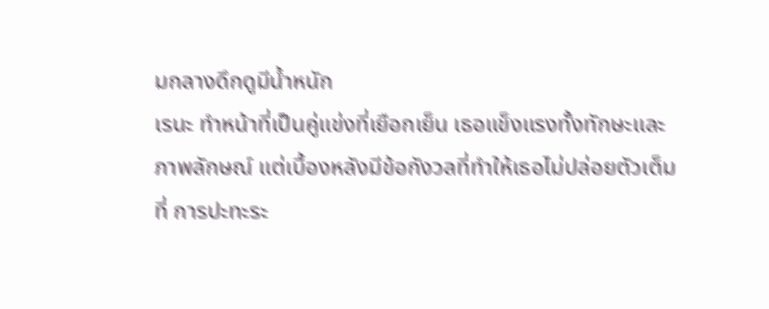มกลางดึกดูมีน้ำหนัก
เรนะ ทำหน้าที่เป็นคู่แข่งที่เยือกเย็น เธอแข็งแรงทั้งทักษะและภาพลักษณ์ แต่เบื้องหลังมีข้อกังวลที่ทำให้เธอไม่ปล่อยตัวเต็มที่ การปะทะระ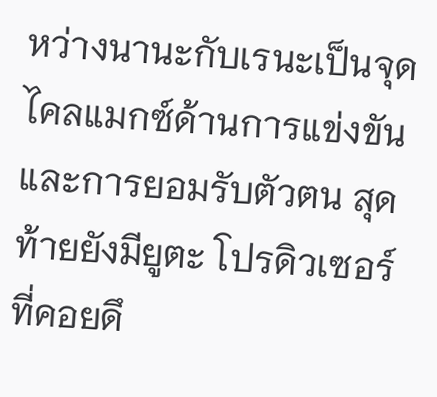หว่างนานะกับเรนะเป็นจุดไคลแมกซ์ด้านการแข่งขันและการยอมรับตัวตน สุดท้ายยังมียูตะ โปรดิวเซอร์ที่คอยดึ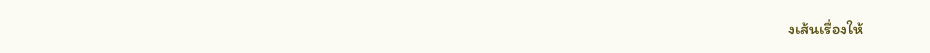งเส้นเรื่องให้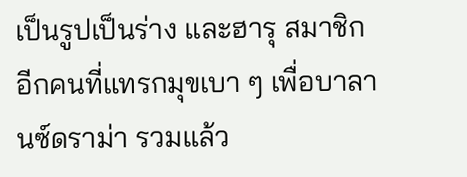เป็นรูปเป็นร่าง และฮารุ สมาชิกอีกคนที่แทรกมุขเบา ๆ เพื่อบาลานซ์ดราม่า รวมแล้ว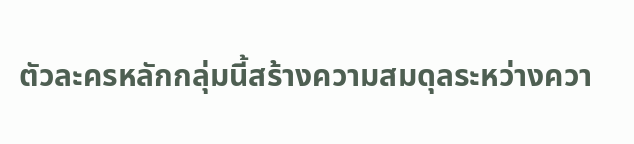ตัวละครหลักกลุ่มนี้สร้างความสมดุลระหว่างควา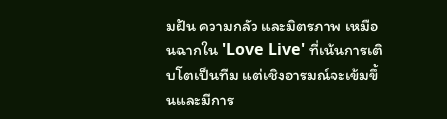มฝัน ความกลัว และมิตรภาพ เหมือนฉากใน 'Love Live' ที่เน้นการเติบโตเป็นทีม แต่เชิงอารมณ์จะเข้มขึ้นและมีการ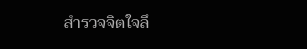สำรวจจิตใจลึ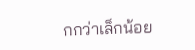กกว่าเล็กน้อย